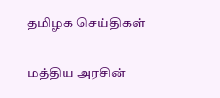தமிழக செய்திகள்

மத்திய அரசின்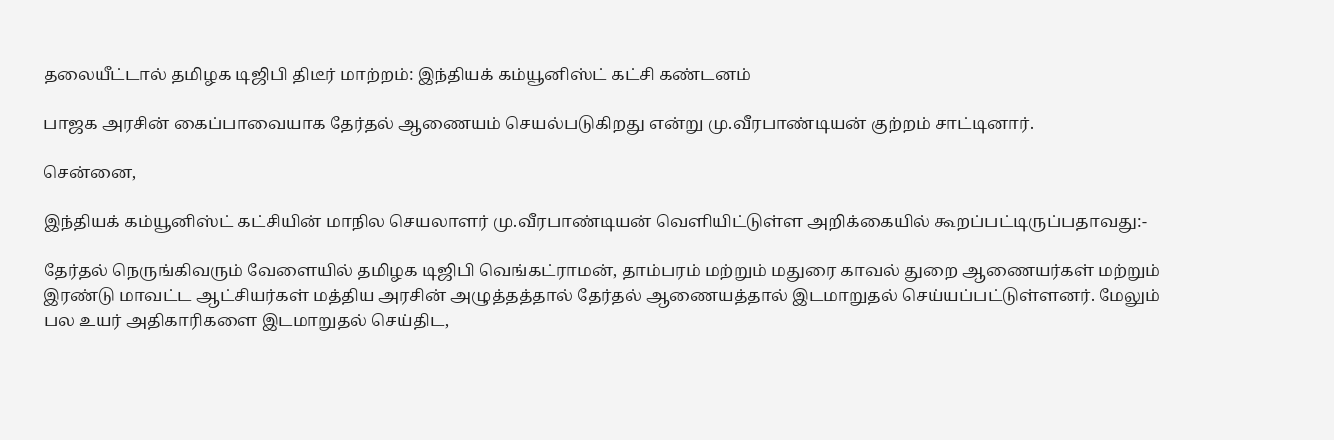தலையீட்டால் தமிழக டிஜிபி திடீர் மாற்றம்: இந்தியக் கம்யூனிஸ்ட் கட்சி கண்டனம்

பாஜக அரசின் கைப்பாவையாக தேர்தல் ஆணையம் செயல்படுகிறது என்று மு.வீரபாண்டியன் குற்றம் சாட்டினார்.

சென்னை,

இந்தியக் கம்யூனிஸ்ட் கட்சியின் மாநில செயலாளர் மு.வீரபாண்டியன் வெளியிட்டுள்ள அறிக்கையில் கூறப்பட்டிருப்பதாவது:-

தேர்தல் நெருங்கிவரும் வேளையில் தமிழக டிஜிபி வெங்கட்ராமன், தாம்பரம் மற்றும் மதுரை காவல் துறை ஆணையர்கள் மற்றும் இரண்டு மாவட்ட ஆட்சியர்கள் மத்திய அரசின் அழுத்தத்தால் தேர்தல் ஆணையத்தால் இடமாறுதல் செய்யப்பட்டுள்ளனர். மேலும் பல உயர் அதிகாரிகளை இடமாறுதல் செய்திட,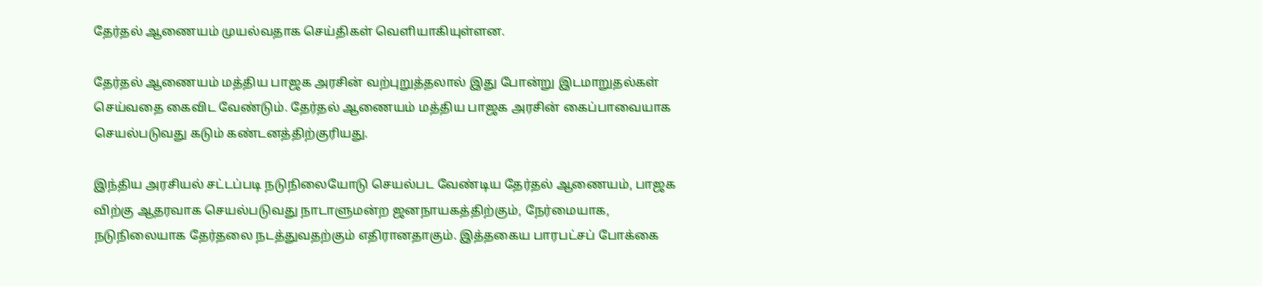தேர்தல் ஆணையம் முயல்வதாக செய்திகள் வெளியாகியுள்ளன.

தேர்தல் ஆணையம் மத்திய பாஜக அரசின் வற்புறுத்தலால் இது போன்று இடமாறுதல்கள் செய்வதை கைவிட வேண்டும். தேர்தல் ஆணையம் மத்திய பாஜக அரசின் கைப்பாவையாக செயல்படுவது கடும் கண்டனத்திற்குரியது.

இந்திய அரசியல் சட்டப்படி நடுநிலையோடு செயல்பட வேண்டிய தேர்தல் ஆணையம், பாஜக விற்கு ஆதரவாக செயல்படுவது நாடாளுமன்ற ஜனநாயகத்திற்கும், நேர்மையாக, நடுநிலையாக தேர்தலை நடத்துவதற்கும் எதிரானதாகும். இத்தகைய பாரபட்சப் போக்கை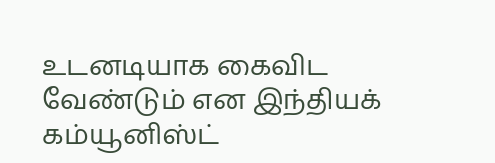உடனடியாக கைவிட வேண்டும் என இந்தியக் கம்யூனிஸ்ட்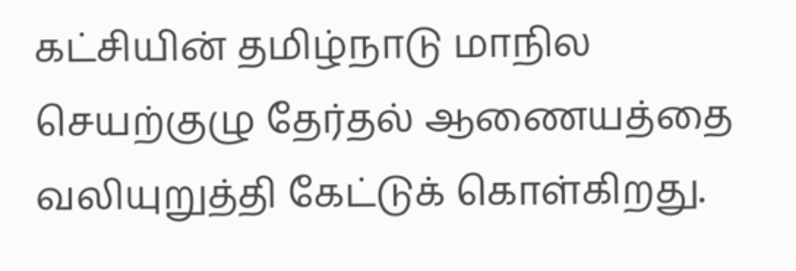கட்சியின் தமிழ்நாடு மாநில செயற்குழு தேர்தல் ஆணையத்தை வலியுறுத்தி கேட்டுக் கொள்கிறது.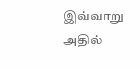இவ்வாறு அதில்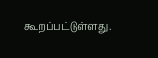கூறப்பட்டுள்ளது.